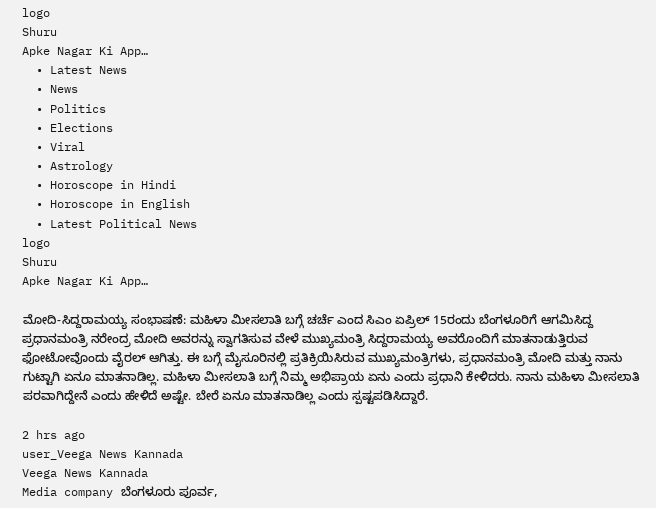logo
Shuru
Apke Nagar Ki App…
  • Latest News
  • News
  • Politics
  • Elections
  • Viral
  • Astrology
  • Horoscope in Hindi
  • Horoscope in English
  • Latest Political News
logo
Shuru
Apke Nagar Ki App…

ಮೋದಿ-ಸಿದ್ದರಾಮಯ್ಯ ಸಂಭಾಷಣೆ: ಮಹಿಳಾ ಮೀಸಲಾತಿ ಬಗ್ಗೆ ಚರ್ಚೆ ಎಂದ ಸಿಎಂ ಏಪ್ರಿಲ್ 15ರಂದು ಬೆಂಗಳೂರಿಗೆ ಆಗಮಿಸಿದ್ದ ಪ್ರಧಾನಮಂತ್ರಿ ನರೇಂದ್ರ ಮೋದಿ ಅವರನ್ನು ಸ್ವಾಗತಿಸುವ ವೇಳೆ ಮುಖ್ಯಮಂತ್ರಿ ಸಿದ್ದರಾಮಯ್ಯ ಅವರೊಂದಿಗೆ ಮಾತನಾಡುತ್ತಿರುವ ಫೋಟೋವೊಂದು ವೈರಲ್ ಆಗಿತ್ತು. ಈ ಬಗ್ಗೆ ಮೈಸೂರಿನಲ್ಲಿ ಪ್ರತಿಕ್ರಿಯಿಸಿರುವ ಮುಖ್ಯಮಂತ್ರಿಗಳು, ಪ್ರಧಾನಮಂತ್ರಿ ಮೋದಿ ಮತ್ತು ನಾನು ಗುಟ್ಟಾಗಿ ಏನೂ ಮಾತನಾಡಿಲ್ಲ. ಮಹಿಳಾ ಮೀಸಲಾತಿ ಬಗ್ಗೆ ನಿಮ್ಮ ಅಭಿಪ್ರಾಯ ಏನು ಎಂದು ಪ್ರಧಾನಿ ಕೇಳಿದರು. ನಾನು ಮಹಿಳಾ ಮೀಸಲಾತಿ ಪರವಾಗಿದ್ದೇನೆ ಎಂದು ಹೇಳಿದೆ ಅಷ್ಟೇ. ಬೇರೆ ಏನೂ ಮಾತನಾಡಿಲ್ಲ ಎಂದು ಸ್ಪಷ್ಟಪಡಿಸಿದ್ದಾರೆ.

2 hrs ago
user_Veega News Kannada
Veega News Kannada
Media company ಬೆಂಗಳೂರು ಪೂರ್ವ,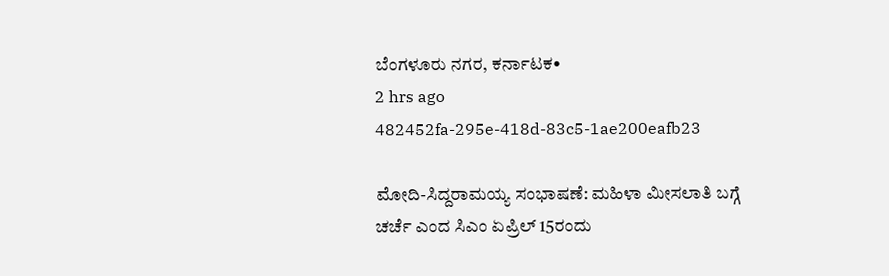ಬೆಂಗಳೂರು ನಗರ, ಕರ್ನಾಟಕ•
2 hrs ago
482452fa-295e-418d-83c5-1ae200eafb23

ಮೋದಿ-ಸಿದ್ದರಾಮಯ್ಯ ಸಂಭಾಷಣೆ: ಮಹಿಳಾ ಮೀಸಲಾತಿ ಬಗ್ಗೆ ಚರ್ಚೆ ಎಂದ ಸಿಎಂ ಏಪ್ರಿಲ್ 15ರಂದು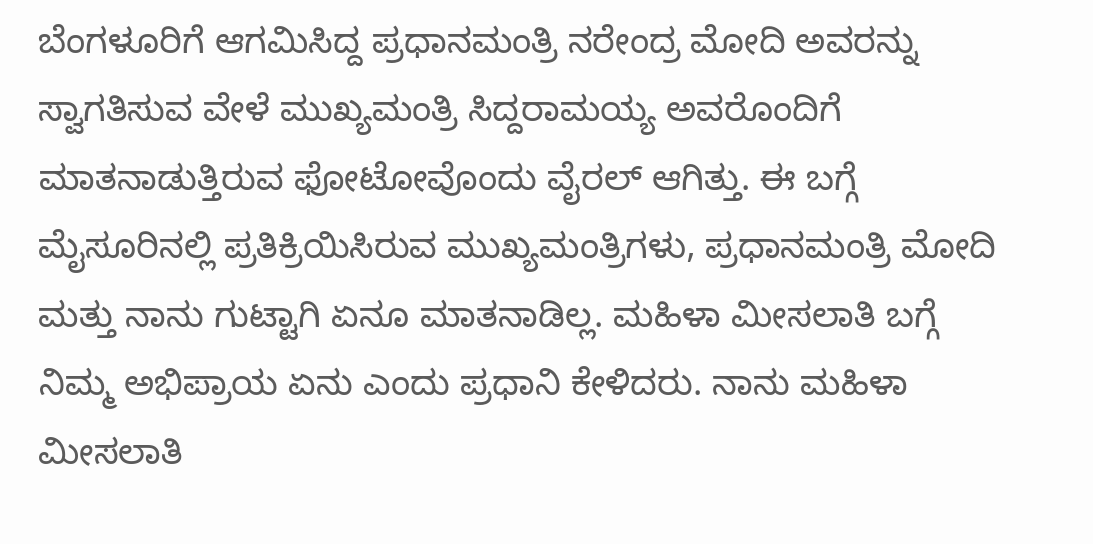ಬೆಂಗಳೂರಿಗೆ ಆಗಮಿಸಿದ್ದ ಪ್ರಧಾನಮಂತ್ರಿ ನರೇಂದ್ರ ಮೋದಿ ಅವರನ್ನು ಸ್ವಾಗತಿಸುವ ವೇಳೆ ಮುಖ್ಯಮಂತ್ರಿ ಸಿದ್ದರಾಮಯ್ಯ ಅವರೊಂದಿಗೆ ಮಾತನಾಡುತ್ತಿರುವ ಫೋಟೋವೊಂದು ವೈರಲ್ ಆಗಿತ್ತು. ಈ ಬಗ್ಗೆ ಮೈಸೂರಿನಲ್ಲಿ ಪ್ರತಿಕ್ರಿಯಿಸಿರುವ ಮುಖ್ಯಮಂತ್ರಿಗಳು, ಪ್ರಧಾನಮಂತ್ರಿ ಮೋದಿ ಮತ್ತು ನಾನು ಗುಟ್ಟಾಗಿ ಏನೂ ಮಾತನಾಡಿಲ್ಲ. ಮಹಿಳಾ ಮೀಸಲಾತಿ ಬಗ್ಗೆ ನಿಮ್ಮ ಅಭಿಪ್ರಾಯ ಏನು ಎಂದು ಪ್ರಧಾನಿ ಕೇಳಿದರು. ನಾನು ಮಹಿಳಾ ಮೀಸಲಾತಿ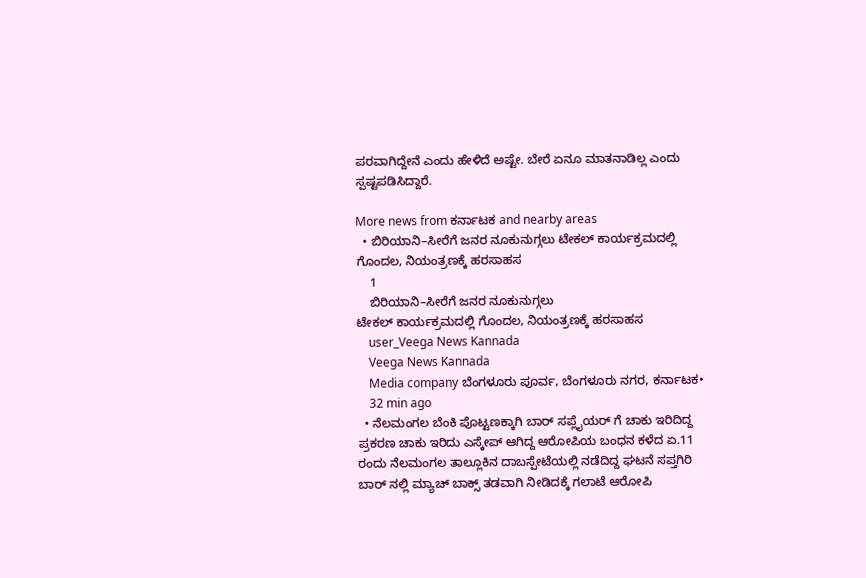ಪರವಾಗಿದ್ದೇನೆ ಎಂದು ಹೇಳಿದೆ ಅಷ್ಟೇ. ಬೇರೆ ಏನೂ ಮಾತನಾಡಿಲ್ಲ ಎಂದು ಸ್ಪಷ್ಟಪಡಿಸಿದ್ದಾರೆ.

More news from ಕರ್ನಾಟಕ and nearby areas
  • ಬಿರಿಯಾನಿ–ಸೀರೆಗೆ ಜನರ ನೂಕುನುಗ್ಗಲು ಟೇಕಲ್ ಕಾರ್ಯಕ್ರಮದಲ್ಲಿ ಗೊಂದಲ, ನಿಯಂತ್ರಣಕ್ಕೆ ಹರಸಾಹಸ
    1
    ಬಿರಿಯಾನಿ–ಸೀರೆಗೆ ಜನರ ನೂಕುನುಗ್ಗಲು
ಟೇಕಲ್ ಕಾರ್ಯಕ್ರಮದಲ್ಲಿ ಗೊಂದಲ, ನಿಯಂತ್ರಣಕ್ಕೆ ಹರಸಾಹಸ
    user_Veega News Kannada
    Veega News Kannada
    Media company ಬೆಂಗಳೂರು ಪೂರ್ವ, ಬೆಂಗಳೂರು ನಗರ, ಕರ್ನಾಟಕ•
    32 min ago
  • ನೆಲಮಂಗಲ ಬೆಂಕಿ ಪೊಟ್ಟಣಕ್ಕಾಗಿ ಬಾರ್ ಸಪ್ಲೈಯರ್ ಗೆ ಚಾಕು ಇರಿದಿದ್ದ ಪ್ರಕರಣ ಚಾಕು ಇರಿದು ಎಸ್ಕೇಪ್ ಆಗಿದ್ದ ಆರೋಪಿಯ ಬಂಧನ ಕಳೆದ ಏ.11 ರಂದು ನೆಲಮಂಗಲ ತಾಲ್ಲೂಕಿನ ದಾಬಸ್ಪೇಟೆಯಲ್ಲಿ ನಡೆದಿದ್ದ ಘಟನೆ ಸಪ್ತಗಿರಿ ಬಾರ್ ನಲ್ಲಿ ಮ್ಯಾಚ್ ಬಾಕ್ಸ್ ತಡವಾಗಿ ನೀಡಿದಕ್ಕೆ ಗಲಾಟೆ ಆರೋಪಿ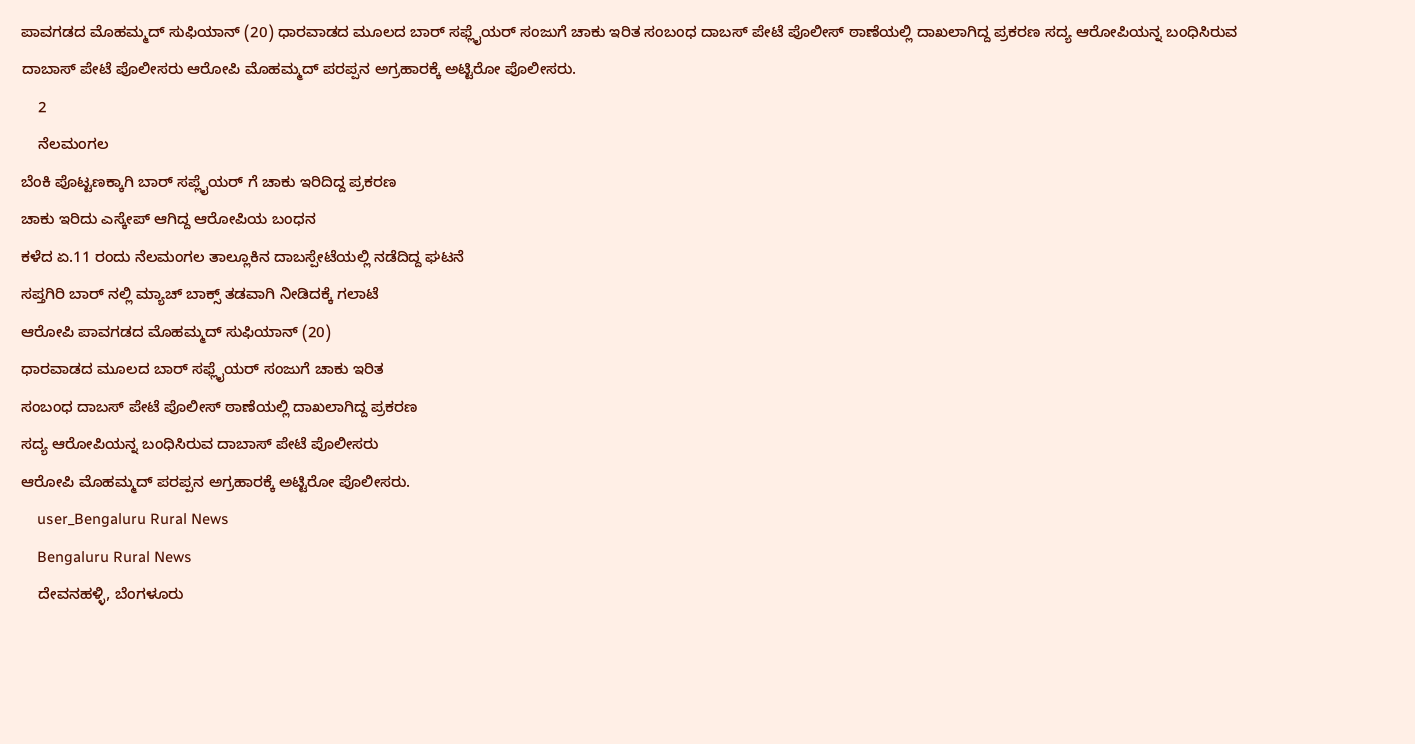ಪಾವಗಡದ ಮೊಹಮ್ಮದ್ ಸುಫಿಯಾನ್ (20) ಧಾರವಾಡದ ಮೂಲದ ಬಾರ್ ಸಫ್ಲೈಯರ್ ಸಂಜುಗೆ ಚಾಕು ಇರಿತ ಸಂಬಂಧ ದಾಬಸ್ ಪೇಟೆ ಪೊಲೀಸ್ ಠಾಣೆಯಲ್ಲಿ ದಾಖಲಾಗಿದ್ದ ಪ್ರಕರಣ ಸದ್ಯ ಆರೋಪಿಯನ್ನ ಬಂಧಿಸಿರುವ ದಾಬಾಸ್ ಪೇಟೆ ಪೊಲೀಸರು ಆರೋಪಿ ಮೊಹಮ್ಮದ್ ಪರಪ್ಪನ ಅಗ್ರಹಾರಕ್ಕೆ ಅಟ್ಟಿರೋ ಪೊಲೀಸರು.
    2
    ನೆಲಮಂಗಲ
ಬೆಂಕಿ ಪೊಟ್ಟಣಕ್ಕಾಗಿ ಬಾರ್ ಸಪ್ಲೈಯರ್ ಗೆ ಚಾಕು ಇರಿದಿದ್ದ ಪ್ರಕರಣ
ಚಾಕು ಇರಿದು ಎಸ್ಕೇಪ್ ಆಗಿದ್ದ ಆರೋಪಿಯ ಬಂಧನ
ಕಳೆದ ಏ.11 ರಂದು ನೆಲಮಂಗಲ ತಾಲ್ಲೂಕಿನ ದಾಬಸ್ಪೇಟೆಯಲ್ಲಿ ನಡೆದಿದ್ದ ಘಟನೆ
ಸಪ್ತಗಿರಿ ಬಾರ್ ನಲ್ಲಿ ಮ್ಯಾಚ್ ಬಾಕ್ಸ್ ತಡವಾಗಿ ನೀಡಿದಕ್ಕೆ ಗಲಾಟೆ
ಆರೋಪಿ ಪಾವಗಡದ ಮೊಹಮ್ಮದ್ ಸುಫಿಯಾನ್ (20)
ಧಾರವಾಡದ ಮೂಲದ ಬಾರ್ ಸಫ್ಲೈಯರ್ ಸಂಜುಗೆ ಚಾಕು ಇರಿತ
ಸಂಬಂಧ ದಾಬಸ್ ಪೇಟೆ ಪೊಲೀಸ್ ಠಾಣೆಯಲ್ಲಿ ದಾಖಲಾಗಿದ್ದ ಪ್ರಕರಣ
ಸದ್ಯ ಆರೋಪಿಯನ್ನ ಬಂಧಿಸಿರುವ ದಾಬಾಸ್ ಪೇಟೆ ಪೊಲೀಸರು
ಆರೋಪಿ ಮೊಹಮ್ಮದ್ ಪರಪ್ಪನ ಅಗ್ರಹಾರಕ್ಕೆ ಅಟ್ಟಿರೋ ಪೊಲೀಸರು.
    user_Bengaluru Rural News
    Bengaluru Rural News
    ದೇವನಹಳ್ಳಿ, ಬೆಂಗಳೂರು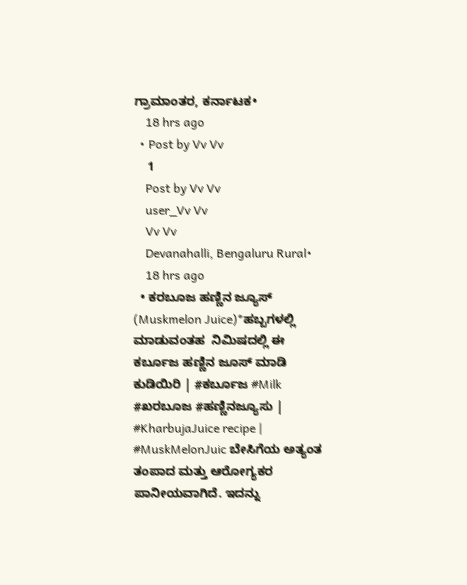ಗ್ರಾಮಾಂತರ, ಕರ್ನಾಟಕ•
    18 hrs ago
  • Post by Vv Vv
    1
    Post by Vv Vv
    user_Vv Vv
    Vv Vv
    Devanahalli, Bengaluru Rural•
    18 hrs ago
  • ಕರಬೂಜ ಹಣ್ಣಿನ ಜ್ಯೂಸ್ (Muskmelon Juice)*ಹಬ್ಬಗಳಲ್ಲಿ ಮಾಡುವಂತಹ  ನಿಮಿಷದಲ್ಲಿ ಈ ಕರ್ಬೂಜ ಹಣ್ಣಿನ ಜೂಸ್ ಮಾಡಿ ಕುಡಿಯಿರಿ | #ಕರ್ಬೂಜ #Milk #ಖರಬೂಜ #ಹಣ್ಣಿನಜ್ಯೂಸು | #KharbujaJuice recipe | #MuskMelonJuic ಬೇಸಿಗೆಯ ಅತ್ಯಂತ ತಂಪಾದ ಮತ್ತು ಆರೋಗ್ಯಕರ ಪಾನೀಯವಾಗಿದೆ. ಇದನ್ನು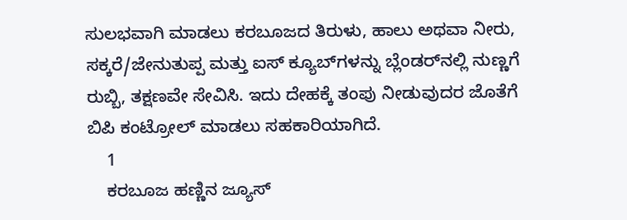ಸುಲಭವಾಗಿ ಮಾಡಲು ಕರಬೂಜದ ತಿರುಳು, ಹಾಲು ಅಥವಾ ನೀರು, ಸಕ್ಕರೆ/ಜೇನುತುಪ್ಪ ಮತ್ತು ಐಸ್ ಕ್ಯೂಬ್‌ಗಳನ್ನು ಬ್ಲೆಂಡರ್‌ನಲ್ಲಿ ನುಣ್ಣಗೆ ರುಬ್ಬಿ, ತಕ್ಷಣವೇ ಸೇವಿಸಿ. ಇದು ದೇಹಕ್ಕೆ ತಂಪು ನೀಡುವುದರ ಜೊತೆಗೆ ಬಿಪಿ ಕಂಟ್ರೋಲ್ ಮಾಡಲು ಸಹಕಾರಿಯಾಗಿದೆ.
    1
    ಕರಬೂಜ ಹಣ್ಣಿನ ಜ್ಯೂಸ್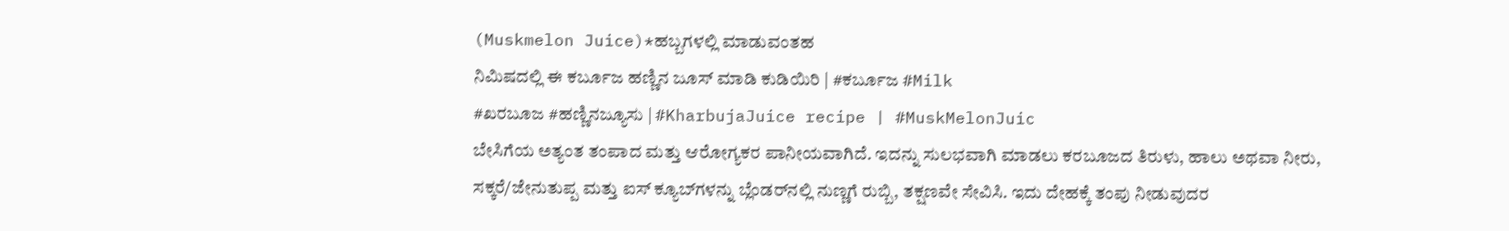(Muskmelon Juice)*ಹಬ್ಬಗಳಲ್ಲಿ ಮಾಡುವಂತಹ
ನಿಮಿಷದಲ್ಲಿ ಈ ಕರ್ಬೂಜ ಹಣ್ಣಿನ ಜೂಸ್ ಮಾಡಿ ಕುಡಿಯಿರಿ | #ಕರ್ಬೂಜ #Milk
#ಖರಬೂಜ #ಹಣ್ಣಿನಜ್ಯೂಸು | #KharbujaJuice recipe | #MuskMelonJuic
ಬೇಸಿಗೆಯ ಅತ್ಯಂತ ತಂಪಾದ ಮತ್ತು ಆರೋಗ್ಯಕರ ಪಾನೀಯವಾಗಿದೆ. ಇದನ್ನು ಸುಲಭವಾಗಿ ಮಾಡಲು ಕರಬೂಜದ ತಿರುಳು, ಹಾಲು ಅಥವಾ ನೀರು, ಸಕ್ಕರೆ/ಜೇನುತುಪ್ಪ ಮತ್ತು ಐಸ್ ಕ್ಯೂಬ್‌ಗಳನ್ನು ಬ್ಲೆಂಡರ್‌ನಲ್ಲಿ ನುಣ್ಣಗೆ ರುಬ್ಬಿ, ತಕ್ಷಣವೇ ಸೇವಿಸಿ. ಇದು ದೇಹಕ್ಕೆ ತಂಪು ನೀಡುವುದರ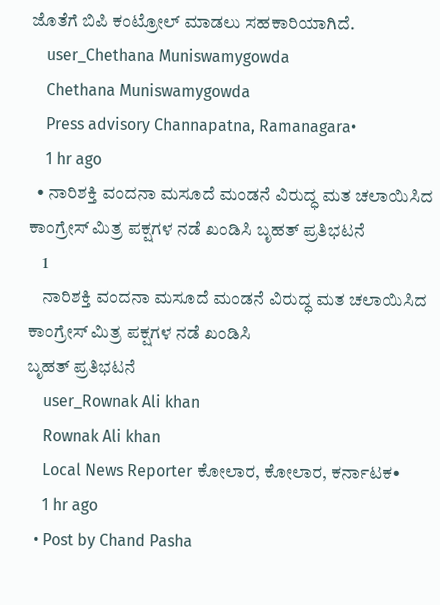ಜೊತೆಗೆ ಬಿಪಿ ಕಂಟ್ರೋಲ್ ಮಾಡಲು ಸಹಕಾರಿಯಾಗಿದೆ.
    user_Chethana Muniswamygowda
    Chethana Muniswamygowda
    Press advisory Channapatna, Ramanagara•
    1 hr ago
  • ನಾರಿಶಕ್ತಿ ವಂದನಾ ಮಸೂದೆ ಮಂಡನೆ ವಿರುದ್ಧ ಮತ ಚಲಾಯಿಸಿದ ಕಾಂಗ್ರೇಸ್ ಮಿತ್ರ ಪಕ್ಷಗಳ ನಡೆ ಖಂಡಿಸಿ ಬೃಹತ್ ಪ್ರತಿಭಟನೆ
    1
    ನಾರಿಶಕ್ತಿ ವಂದನಾ ಮಸೂದೆ ಮಂಡನೆ ವಿರುದ್ಧ ಮತ ಚಲಾಯಿಸಿದ ಕಾಂಗ್ರೇಸ್ ಮಿತ್ರ ಪಕ್ಷಗಳ ನಡೆ ಖಂಡಿಸಿ
ಬೃಹತ್ ಪ್ರತಿಭಟನೆ
    user_Rownak Ali khan
    Rownak Ali khan
    Local News Reporter ಕೋಲಾರ, ಕೋಲಾರ, ಕರ್ನಾಟಕ•
    1 hr ago
  • Post by Chand Pasha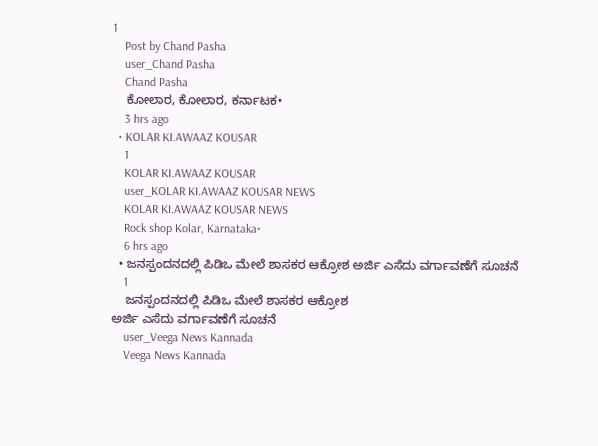1
    Post by Chand Pasha
    user_Chand Pasha
    Chand Pasha
    ಕೋಲಾರ, ಕೋಲಾರ, ಕರ್ನಾಟಕ•
    3 hrs ago
  • KOLAR KI.AWAAZ KOUSAR
    1
    KOLAR KI.AWAAZ KOUSAR
    user_KOLAR KI.AWAAZ KOUSAR NEWS
    KOLAR KI.AWAAZ KOUSAR NEWS
    Rock shop Kolar, Karnataka•
    6 hrs ago
  • ಜನಸ್ಪಂದನದಲ್ಲಿ ಪಿಡಿಒ ಮೇಲೆ ಶಾಸಕರ ಆಕ್ರೋಶ ಅರ್ಜಿ ಎಸೆದು ವರ್ಗಾವಣೆಗೆ ಸೂಚನೆ
    1
    ಜನಸ್ಪಂದನದಲ್ಲಿ ಪಿಡಿಒ ಮೇಲೆ ಶಾಸಕರ ಆಕ್ರೋಶ
ಅರ್ಜಿ ಎಸೆದು ವರ್ಗಾವಣೆಗೆ ಸೂಚನೆ
    user_Veega News Kannada
    Veega News Kannada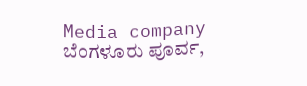Media company ಬೆಂಗಳೂರು ಪೂರ್ವ,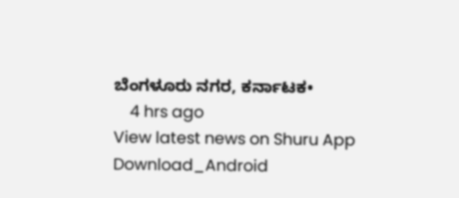ಬೆಂಗಳೂರು ನಗರ, ಕರ್ನಾಟಕ•
    4 hrs ago
View latest news on Shuru App
Download_Android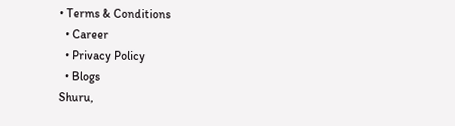• Terms & Conditions
  • Career
  • Privacy Policy
  • Blogs
Shuru,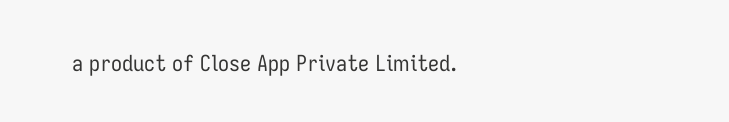a product of Close App Private Limited.